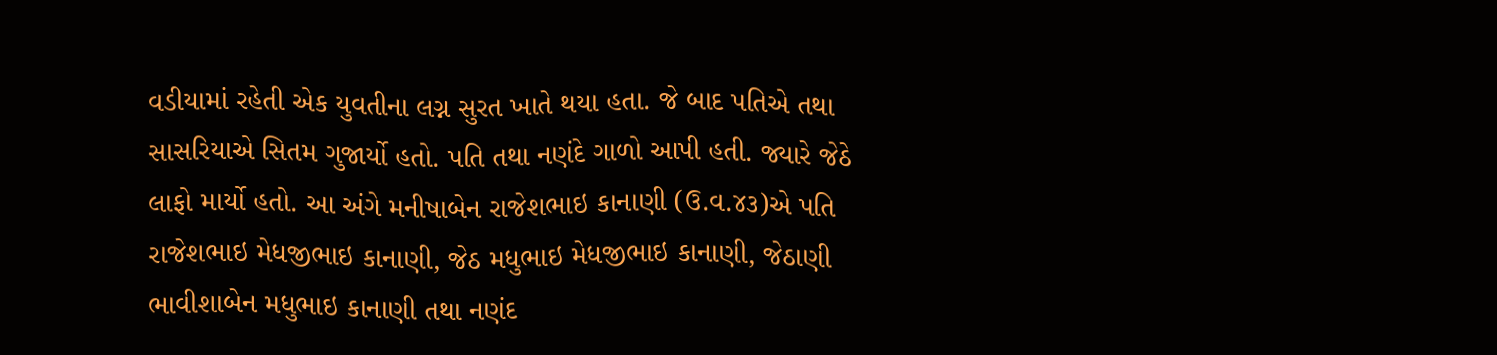વડીયામાં રહેતી એક યુવતીના લગ્ન સુરત ખાતે થયા હતા. જે બાદ પતિએ તથા સાસરિયાએ સિતમ ગુજાર્યો હતો. પતિ તથા નણંદે ગાળો આપી હતી. જ્યારે જેઠે લાફો માર્યો હતો. આ અંગે મનીષાબેન રાજેશભાઇ કાનાણી (ઉ.વ.૪૩)એ પતિ રાજેશભાઇ મેધજીભાઇ કાનાણી, જેઠ મધુભાઇ મેધજીભાઇ કાનાણી, જેઠાણી ભાવીશાબેન મધુભાઇ કાનાણી તથા નણંદ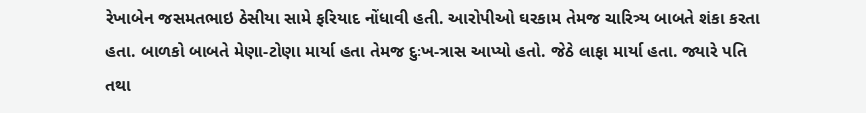રેખાબેન જસમતભાઇ ઠેસીયા સામે ફરિયાદ નોંધાવી હતી. આરોપીઓ ઘરકામ તેમજ ચારિત્ર્ય બાબતે શંકા કરતા હતા. બાળકો બાબતે મેણા-ટોણા માર્યા હતા તેમજ દુઃખ-ત્રાસ આપ્યો હતો. જેઠે લાફા માર્યા હતા. જ્યારે પતિ તથા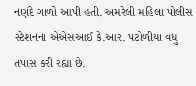નણંદે ગાળો આપી હતી. અમરેલી મહિલા પોલીસ સ્ટેશનના એએસઆઈ કે.આર. પટોળીયા વધુ તપાસ કરી રહ્યા છે.